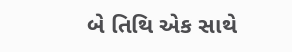બે તિથિ એક સાથે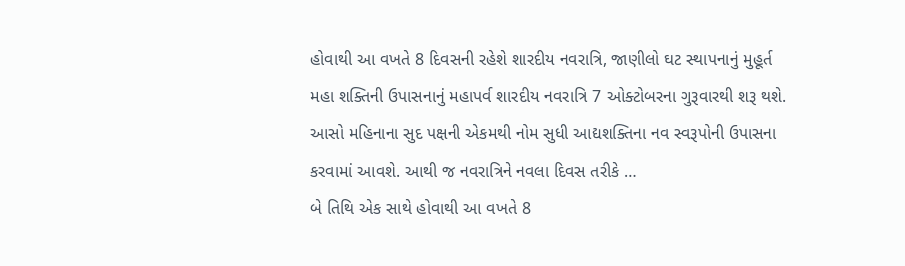હોવાથી આ વખતે 8 દિવસની રહેશે શારદીય નવરાત્રિ, જાણીલો ઘટ સ્થાપનાનું મુહૂર્ત
મહા શક્તિની ઉપાસનાનું મહાપર્વ શારદીય નવરાત્રિ 7 ઓક્ટોબરના ગુરૂવારથી શરૂ થશે. આસો મહિનાના સુદ પક્ષની એકમથી નોમ સુધી આદ્યશક્તિના નવ સ્વરૂપોની ઉપાસના કરવામાં આવશે. આથી જ નવરાત્રિને નવલા દિવસ તરીકે …
બે તિથિ એક સાથે હોવાથી આ વખતે 8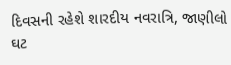દિવસની રહેશે શારદીય નવરાત્રિ, જાણીલો ઘટ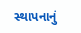સ્થાપનાનું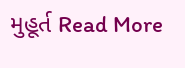મુહૂર્ત Read More